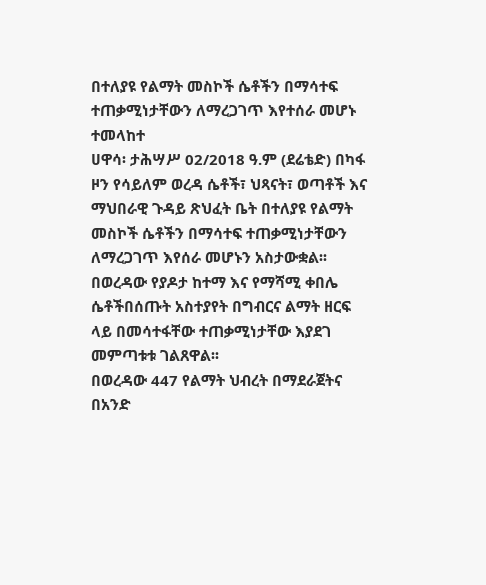በተለያዩ የልማት መስኮች ሴቶችን በማሳተፍ ተጠቃሚነታቸውን ለማረጋገጥ እየተሰራ መሆኑ ተመላከተ
ሀዋሳ፡ ታሕሣሥ 02/2018 ዓ.ም (ደሬቴድ) በካፋ ዞን የሳይለም ወረዳ ሴቶች፣ ህጻናት፣ ወጣቶች እና ማህበራዊ ጉዳይ ጽህፈት ቤት በተለያዩ የልማት መስኮች ሴቶችን በማሳተፍ ተጠቃሚነታቸውን ለማረጋገጥ እየሰራ መሆኑን አስታውቋል፡፡
በወረዳው የያዶታ ከተማ እና የማሻሚ ቀበሌ ሴቶችበሰጡት አስተያየት በግብርና ልማት ዘርፍ ላይ በመሳተፋቸው ተጠቃሚነታቸው እያደገ መምጣቱቱ ገልጸዋል፡፡
በወረዳው 447 የልማት ህብረት በማደራጀትና በአንድ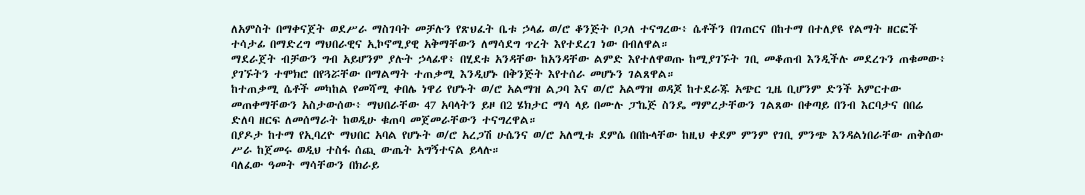ለአምስት በማቀናጀት ወደሥራ ማስገባት መቻሉን የጽህፈት ቤቱ ኃላፊ ወ/ሮ ቆንጅት ቦጋለ ተናግረው፥ ሴቶችን በገጠርና በከተማ በተለያዩ የልማት ዘርፎች ተሳታፊ በማድረግ ማህበራዊና ኢኮኖሚያዊ አቅማቸውን ለማሳደግ ጥረት እየተደረገ ነው በብለዋል።
ማደራጀት ብቻውን ግብ አይሆንም ያሉት ኃላፊዋ፥ በሂደቱ አንዳቸው ከአንዳቸው ልምድ እየተለዋወጡ ከሚያገኙት ገቢ መቆጠብ እንዲችሉ መደረጉን ጠቁመው፥ ያገኙትን ተሞክሮ በየጓሯቸው በማልማት ተጠቃሚ እንዲሆኑ በቅንጅት እየተሰራ መሆኑን ገልጸዋል።
ከተጠቃሚ ሴቶች መካከል የመሻሚ ቀበሌ ነዋሪ የሆኑት ወ/ሮ አልማዝ ልጋባ እና ወ/ሮ አልማዝ ወዳጆ ከተደራጁ አጭር ጊዜ ቢሆንም ድንች አምርተው መጠቀማቸውን አስታውሰው፥ ማህበራቸው 47 አባላትን ይዞ በ2 ሄክታር ማሳ ላይ በሙሉ ፓኬጅ ስንዴ ማምረታቸውን ገልጸው በቀጣይ በንብ እርባታና በበሬ ድለባ ዘርፍ ለመሰማራት ከወዲሁ ቁጠባ መጀመራቸውን ተናግረዋል።
በያዶታ ከተማ የኢባረዮ ማህበር አባል የሆኑት ወ/ሮ አረጋሽ ሁሴንና ወ/ሮ አለሚቱ ደምሴ በበኩላቸው ከዚህ ቀደም ምንም የገቢ ምንጭ እንዳልነበራቸው ጠቅሰው ሥራ ከጀመሩ ወዲህ ተስፋ ሰጪ ውጤት አግኝተናል ይላሉ።
ባለፈው ዓመት ማሳቸውን በክራይ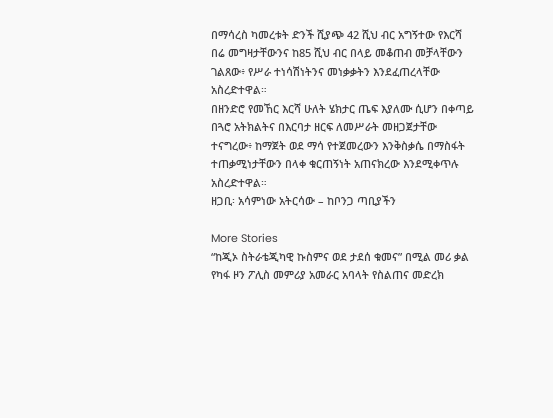በማሳረስ ካመረቱት ድንች ሺያጭ 42 ሺህ ብር አግኝተው የእርሻ በሬ መግዛታቸውንና ከ85 ሺህ ብር በላይ መቆጠብ መቻላቸውን ገልጸው፥ የሥራ ተነሳሽነትንና መነቃቃትን እንደፈጠረላቸው አስረድተዋል።
በዘንድሮ የመኸር እርሻ ሁለት ሄክታር ጤፍ እያለሙ ሲሆን በቀጣይ በጓሮ አትክልትና በእርባታ ዘርፍ ለመሥራት መዘጋጀታቸው ተናግረው፥ ከማጀት ወደ ማሳ የተጀመረውን እንቅስቃሴ በማስፋት ተጠቃሚነታቸውን በላቀ ቁርጠኝነት አጠናክረው እንደሚቀጥሉ አስረድተዋል።
ዘጋቢ፡ አሳምነው አትርሳው – ከቦንጋ ጣቢያችን

More Stories
“ከጂኦ ስትራቴጂካዊ ኩስምና ወደ ታደሰ ቁመና” በሚል መሪ ቃል የካፋ ዞን ፖሊስ መምሪያ አመራር አባላት የስልጠና መድረክ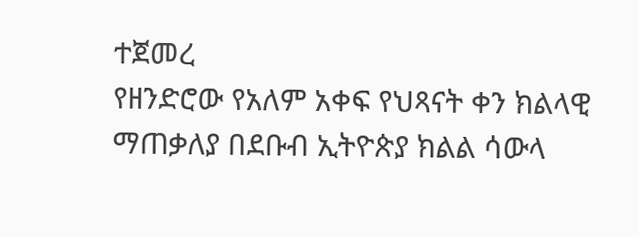ተጀመረ
የዘንድሮው የአለም አቀፍ የህጻናት ቀን ክልላዊ ማጠቃለያ በደቡብ ኢትዮጵያ ክልል ሳውላ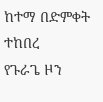ከተማ በድምቀት ተከበረ
የጉራጌ ዞን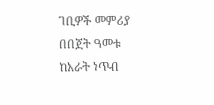ገቢዎች መምሪያ በበጀት ዓመቱ ከአራት ነጥብ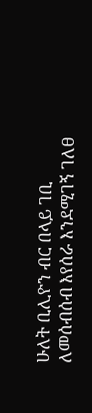ሁለት ቢሊዮን ብር በላይ ገቢ ለመሰብሰብ እየሰራ እንደሚገኝ ገለፀ